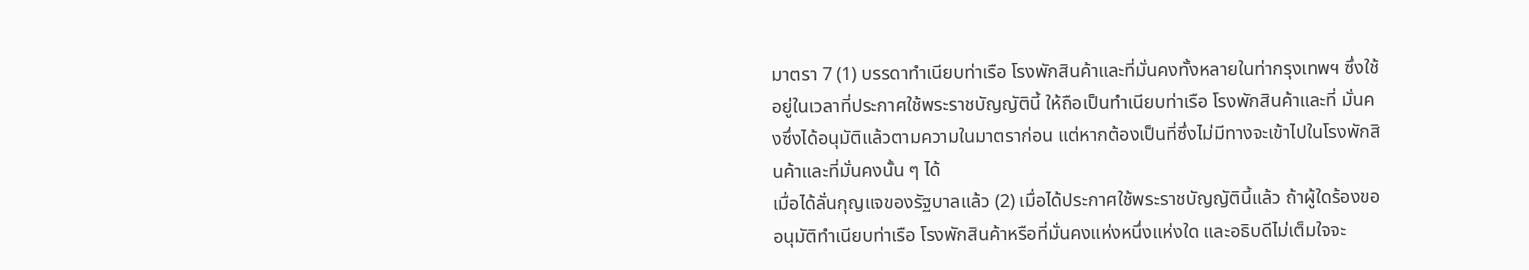มาตรา 7 (1) บรรดาทำเนียบท่าเรือ โรงพักสินค้าและที่มั่นคงทั้งหลายในท่ากรุงเทพฯ ซึ่งใช้อยู่ในเวลาที่ประกาศใช้พระราชบัญญัตินี้ ให้ถือเป็นทำเนียบท่าเรือ โรงพักสินค้าและที่ มั่นคงซึ่งได้อนุมัติแล้วตามความในมาตราก่อน แต่หากต้องเป็นที่ซึ่งไม่มีทางจะเข้าไปในโรงพักสินค้าและที่มั่นคงนั้น ๆ ได้
เมื่อได้ลั่นกุญแจของรัฐบาลแล้ว (2) เมื่อได้ประกาศใช้พระราชบัญญัตินี้แล้ว ถ้าผู้ใดร้องขออนุมัติทำเนียบท่าเรือ โรงพักสินค้าหรือที่มั่นคงแห่งหนึ่งแห่งใด และอธิบดีไม่เต็มใจจะ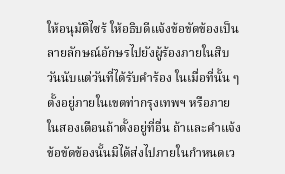ให้อนุมัติไซร้ ให้อธิบดีแจ้งข้อขัดข้องเป็นลายลักษณ์อักษรไปยังผู้ร้องภายในสิบวันนับแต่วันที่ได้รับคำร้อง ในเมื่อที่นั้น ๆ
ตั้งอยู่ภายในเขตท่ากรุงเทพฯ หรือภายในสองเดือนถ้าตั้งอยู่ที่อื่น ถ้าและคำแจ้งข้อขัดข้องนั้นมิได้ส่งไปภายในกำหนดเว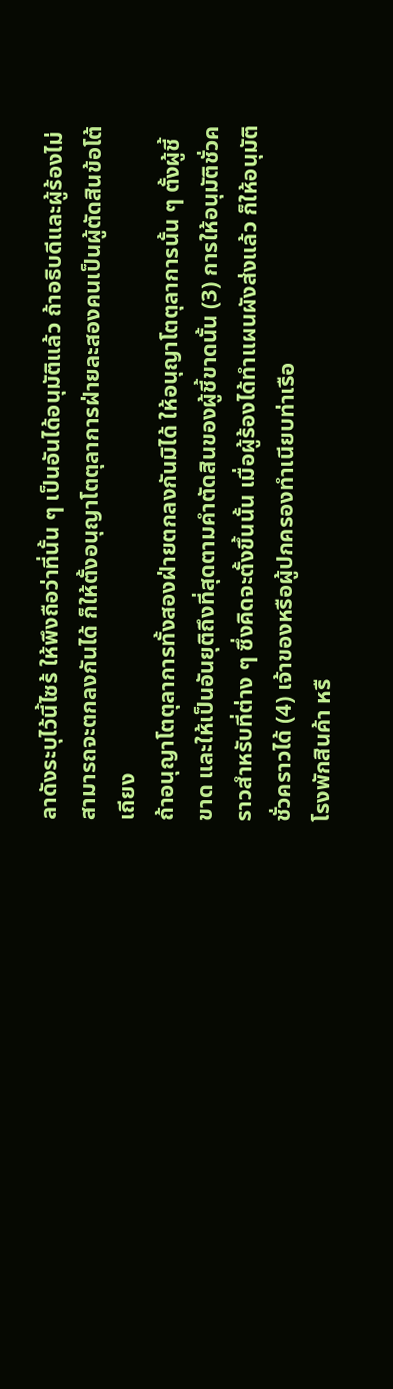ลาดังระบุไว้นี้ไซร้ ให้พึงถือว่าที่นั้น ๆ เป็นอันได้อนุมัติแล้ว ถ้าอธิบดีและผู้ร้องไม่สามารถจะตกลงกันได้ ก็ให้ตั้งอนุญาโตตุลาการฝ่ายละสองคนเป็นผู้ตัดสินข้อโต้เถียง
ถ้าอนุญาโตตุลาการทั้งสองฝ่ายตกลงกันมิได้ ให้อนุญาโตตุลาการนั้น ๆ ตั้งผู้ชี้ขาด และให้เป็นอันยุติถึงที่สุดตามคำตัดสินของผู้ชี้ขาดนั้น (3) การให้อนุมัติชั่วคราวสำหรับที่ต่าง ๆ ซึ่งคิดจะตั้งขึ้นนั้น เมื่อผู้ร้องได้ทำแผนผังส่งแล้ว ก็ให้อนุมัติชั่วคราวได้ (4) เจ้าของหรือผู้ปกครองทำเนียบท่าเรือ
โรงพักสินค้า หรื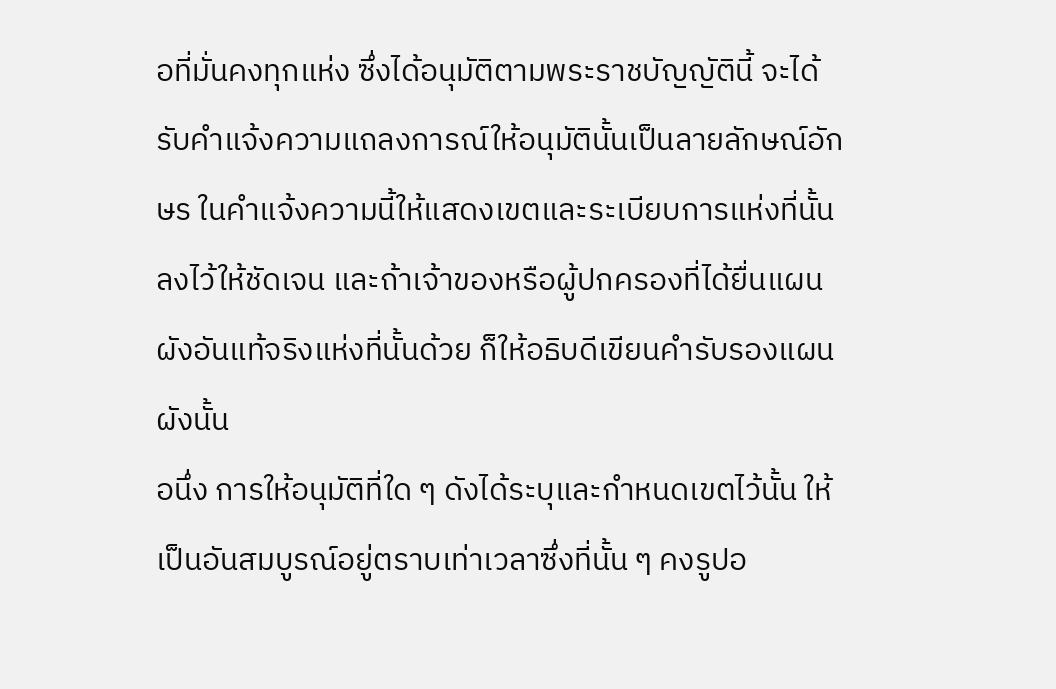อที่มั่นคงทุกแห่ง ซึ่งได้อนุมัติตามพระราชบัญญัตินี้ จะได้รับคำแจ้งความแถลงการณ์ให้อนุมัตินั้นเป็นลายลักษณ์อักษร ในคำแจ้งความนี้ให้แสดงเขตและระเบียบการแห่งที่นั้นลงไว้ให้ชัดเจน และถ้าเจ้าของหรือผู้ปกครองที่ได้ยื่นแผนผังอันแท้จริงแห่งที่นั้นด้วย ก็ให้อธิบดีเขียนคำรับรองแผนผังนั้น
อนึ่ง การให้อนุมัติที่ใด ๆ ดังได้ระบุและกำหนดเขตไว้นั้น ให้เป็นอันสมบูรณ์อยู่ตราบเท่าเวลาซึ่งที่นั้น ๆ คงรูปอ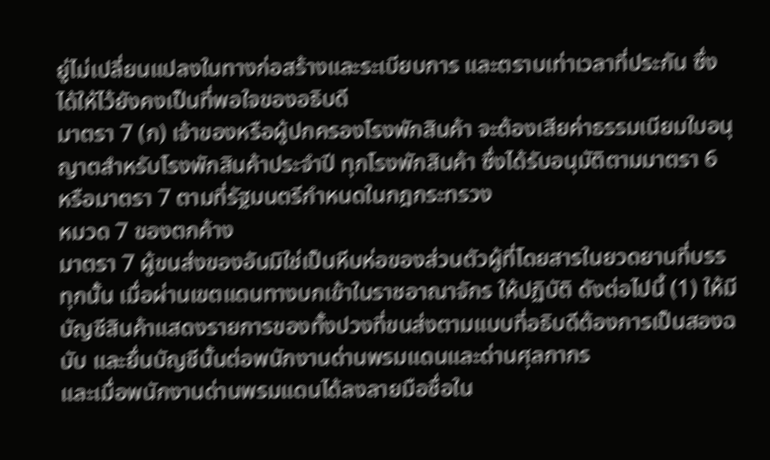ยู่ไม่เปลี่ยนแปลงในทางก่อสร้างและระเบียบการ และตราบเท่าเวลาที่ประกัน ซึ่งได้ให้ไว้ยังคงเป็นที่พอใจของอธิบดี
มาตรา 7 (ก) เจ้าของหรือผู้ปกครองโรงพักสินค้า จะต้องเสียค่าธรรมเนียมใบอนุญาตสำหรับโรงพักสินค้าประจำปี ทุกโรงพักสินค้า ซึ่งได้รับอนุมัติตามมาตรา 6 หรือมาตรา 7 ตามที่รัฐมนตรีกำหนดในกฎกระทรวง
หมวด 7 ของตกค้าง
มาตรา 7 ผู้ขนส่งของอันมิใช่เป็นหีบห่อของส่วนตัวผู้ที่โดยสารในยวดยานที่บรรทุกนั้น เมื่อผ่านเขตแดนทางบกเข้าในราชอาณาจักร ให้ปฏิบัติ ดังต่อไปนี้ (1) ให้มีบัญชีสินค้าแสดงรายการของทั้งปวงที่ขนส่งตามแบบที่อธิบดีต้องการเป็นสองฉบับ และยื่นบัญชีนั้นต่อพนักงานด่านพรมแดนและด่านศุลกากร
และเมื่อพนักงานด่านพรมแดนได้ลงลายมือชื่อใน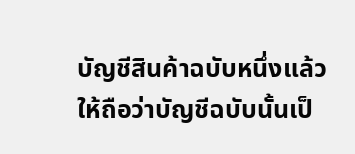บัญชีสินค้าฉบับหนึ่งแล้ว ให้ถือว่าบัญชีฉบับนั้นเป็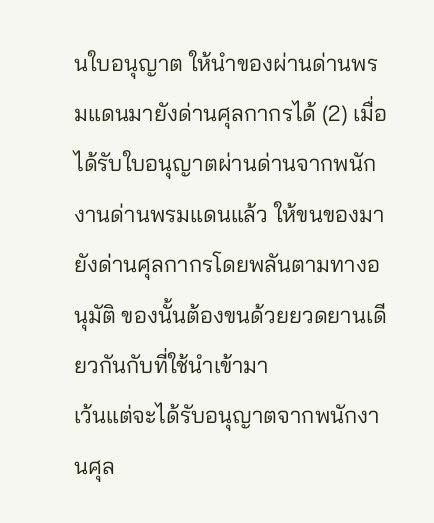นใบอนุญาต ให้นำของผ่านด่านพรมแดนมายังด่านศุลกากรได้ (2) เมื่อได้รับใบอนุญาตผ่านด่านจากพนักงานด่านพรมแดนแล้ว ให้ขนของมายังด่านศุลกากรโดยพลันตามทางอนุมัติ ของนั้นต้องขนด้วยยวดยานเดียวกันกับที่ใช้นำเข้ามา
เว้นแต่จะได้รับอนุญาตจากพนักงานศุล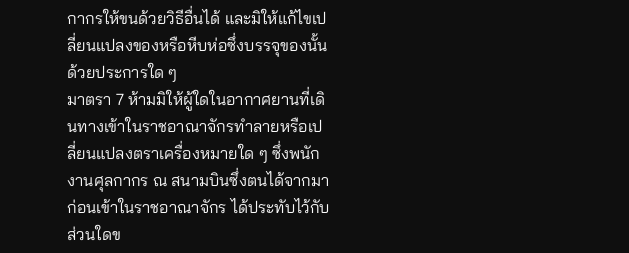กากรให้ขนด้วยวิธีอื่นได้ และมิให้แก้ไขเปลี่ยนแปลงของหรือหีบห่อซึ่งบรรจุของนั้นด้วยประการใด ๆ
มาตรา 7 ห้ามมิให้ผู้ใดในอากาศยานที่เดินทางเข้าในราชอาณาจักรทำลายหรือเปลี่ยนแปลงตราเครื่องหมายใด ๆ ซึ่งพนักงานศุลกากร ณ สนามบินซึ่งตนได้จากมาก่อนเข้าในราชอาณาจักร ได้ประทับไว้กับส่วนใดข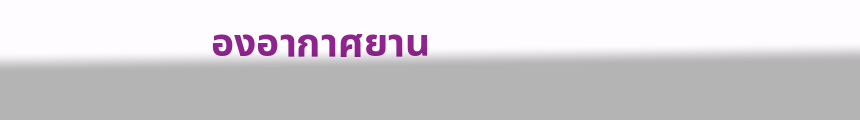องอากาศยาน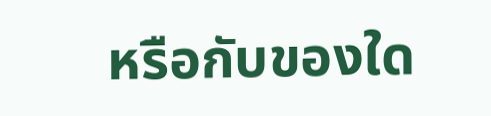หรือกับของใด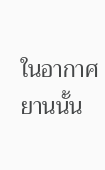ในอากาศยานนั้น